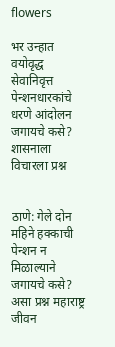flowers

भर उन्हात वयोवृद्ध सेवानिवृत्त पेन्शनधारकांचे धरणे आंदोलन जगायचे कसे? शासनाला विचारला प्रश्न


ठाणे: गेले दोन महिने हक्काची पेन्शन न मिळाल्याने जगायचे कसे? असा प्रश्न महाराष्ट्र जीवन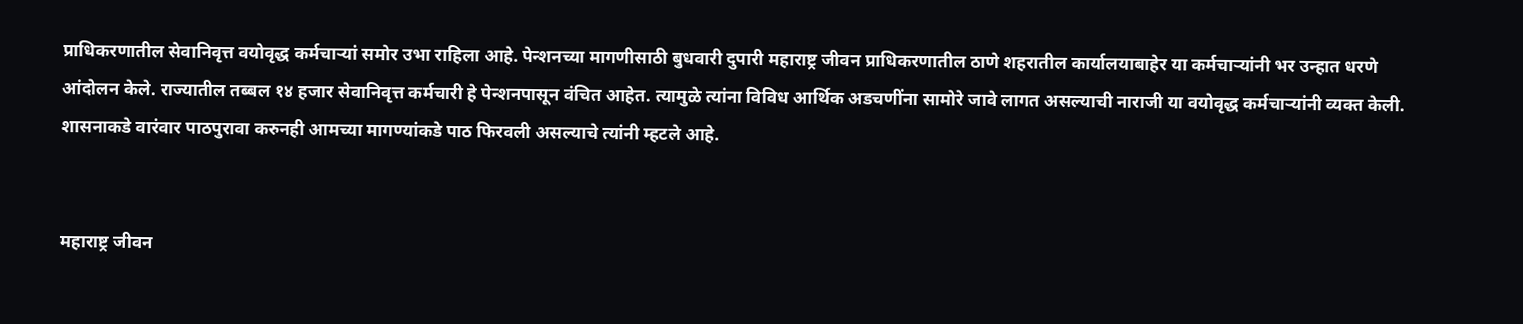प्राधिकरणातील सेवानिवृत्त वयोवृद्ध कर्मचाऱ्यां समोर उभा राहिला आहे. पेन्शनच्या मागणीसाठी बुधवारी दुपारी महाराष्ट्र जीवन प्राधिकरणातील ठाणे शहरातील कार्यालयाबाहेर या कर्मचाऱ्यांनी भर उन्हात धरणे आंदोलन केले. राज्यातील तब्बल १४ हजार सेवानिवृत्त कर्मचारी हे पेन्शनपासून वंचित आहेत. त्यामुळे त्यांना विविध आर्थिक अडचणींना सामोरे जावे लागत असल्याची नाराजी या वयोवृद्ध कर्मचाऱ्यांनी व्यक्त केली. शासनाकडे वारंवार पाठपुरावा करुनही आमच्या मागण्यांकडे पाठ फिरवली असल्याचे त्यांनी म्हटले आहे.


महाराष्ट्र जीवन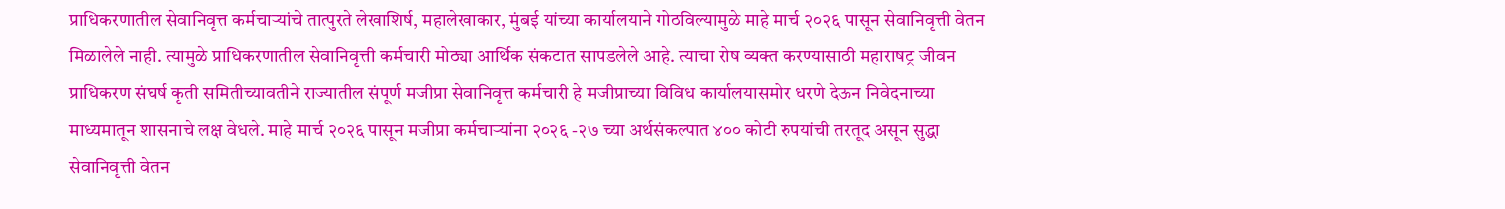प्राधिकरणातील सेवानिवृत्त कर्मचाऱ्यांचे तात्पुरते लेखाशिर्ष, महालेखाकार, मुंबई यांच्या कार्यालयाने गोठविल्यामुळे माहे मार्च २०२६ पासून सेवानिवृत्ती वेतन मिळालेले नाही. त्यामुळे प्राधिकरणातील सेवानिवृत्ती कर्मचारी मोठ्या आर्थिक संकटात सापडलेले आहे. त्याचा रोष व्यक्त करण्यासाठी महाराषट्र जीवन प्राधिकरण संघर्ष कृती समितीच्यावतीने राज्यातील संपूर्ण मजीप्रा सेवानिवृत्त कर्मचारी हे मजीप्राच्या विविध कार्यालयासमोर धरणे देऊन निवेदनाच्या माध्यमातून शासनाचे लक्ष वेधले. माहे मार्च २०२६ पासून मजीप्रा कर्मचाऱ्यांना २०२६ -२७ च्या अर्थसंकल्पात ४०० कोटी रुपयांची तरतूद असून सुद्धा सेवानिवृत्ती वेतन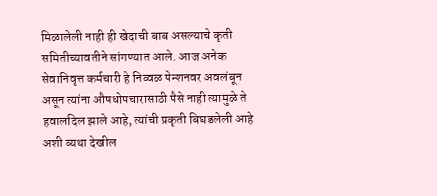मिळालेली नाही ही खेदाची बाब असल्याचे कृती समितीच्यावतीने सांगण्यात आले. आज अनेक सेवानिवृत्त कर्मचारी हे निव्वळ पेन्शनवर अवलंबून असून त्यांना औषधोपचारासाठी पैसे नाही त्यामुळे ते हवालदिल झाले आहे, त्यांची प्रकृती बिघडलेली आहे अशी व्यथा देखील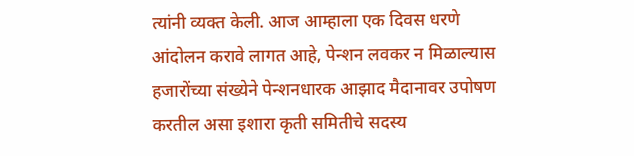त्यांनी व्यक्त केली. आज आम्हाला एक दिवस धरणे आंदोलन करावे लागत आहे, पेन्शन लवकर न मिळाल्यास हजारोंच्या संख्येने पेन्शनधारक आझाद मैदानावर उपोषण करतील असा इशारा कृती समितीचे सदस्य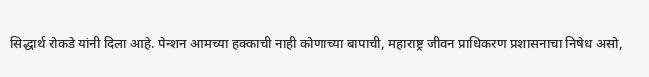सिद्धार्थ रोकडे यांनी दिला आहे. पेन्शन आमच्या हक्काची नाही कोणाच्या बापाची, महाराष्ट्र जीवन प्राधिकरण प्रशासनाचा निषेध असो,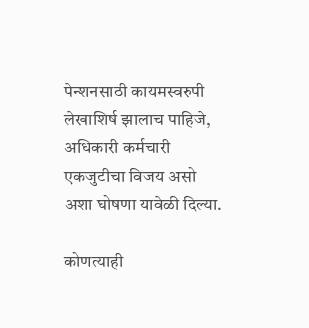पेन्शनसाठी कायमस्वरुपी लेखाशिर्ष झालाच पाहिजे, अधिकारी कर्मचारी एकजुटीचा विजय असो अशा घोषणा यावेळी दिल्या.

कोणत्याही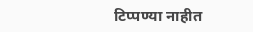टिप्पण्‍या नाहीत